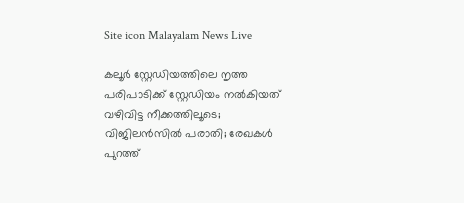Site icon Malayalam News Live

കലൂര്‍ സ്റ്റേഡിയത്തിലെ നൃത്ത പരിപാടിക്ക് സ്റ്റേഡിയം നല്‍കിയത് വഴിവിട്ട നീക്കത്തിലൂടെ; വിജിലൻസില്‍ പരാതി; രേഖകള്‍ പുറത്ത്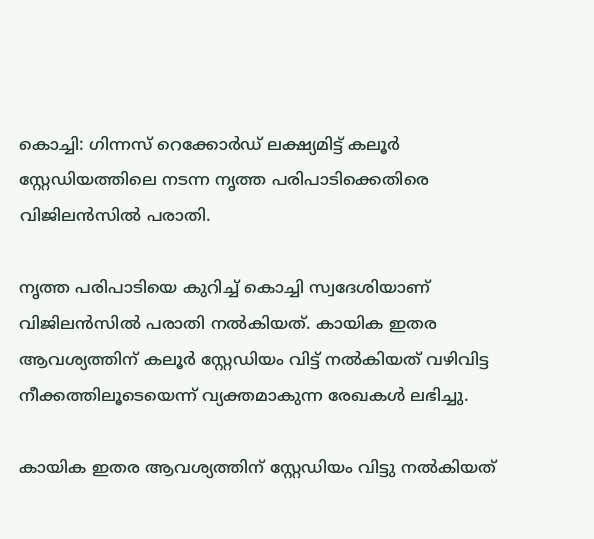കൊച്ചി: ഗിന്നസ് റെക്കോർഡ് ലക്ഷ്യമിട്ട് കലൂർ സ്റ്റേഡിയത്തിലെ നടന്ന നൃത്ത പരിപാടിക്കെതിരെ വിജിലൻസില്‍ പരാതി.

നൃത്ത പരിപാടിയെ കുറിച്ച്‌ കൊച്ചി സ്വദേശിയാണ് വിജിലൻസില്‍ പരാതി നല്‍കിയത്. കായിക ഇതര ആവശ്യത്തിന് കലൂർ സ്റ്റേഡിയം വിട്ട് നല്‍കിയത് വഴിവിട്ട നീക്കത്തിലൂടെയെന്ന് വ്യക്തമാകുന്ന രേഖകള്‍ ലഭിച്ചു.

കായിക ഇതര ആവശ്യത്തിന് സ്റ്റേഡിയം വിട്ടു നല്‍കിയത്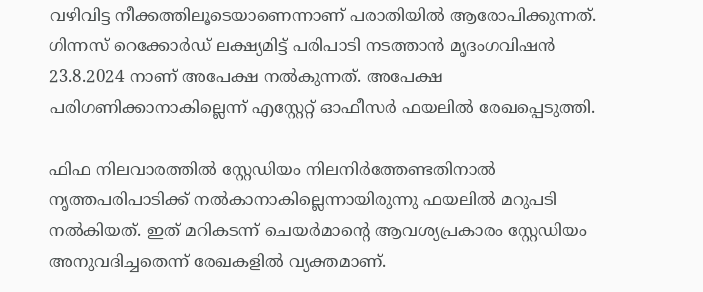വഴിവിട്ട നീക്കത്തിലൂടെയാണെന്നാണ് പരാതിയില്‍ ആരോപിക്കുന്നത്. ഗിന്നസ് റെക്കോർഡ് ലക്ഷ്യമിട്ട് പരിപാടി നടത്താൻ മൃദംഗവിഷൻ 23.8.2024 നാണ് അപേക്ഷ നല്‍കുന്നത്. അപേക്ഷ പരിഗണിക്കാനാകില്ലെന്ന് എസ്റ്റേറ്റ് ഓഫീസർ ഫയലില്‍ രേഖപ്പെടുത്തി.

ഫിഫ നിലവാരത്തില്‍ സ്റ്റേഡിയം നിലനിർത്തേണ്ടതിനാല്‍ നൃത്തപരിപാടിക്ക് നല്‍കാനാകില്ലെന്നായിരുന്നു ഫയലില്‍ മറുപടി നല്‍കിയത്. ഇത് മറികടന്ന് ചെയർമാന്റെ ആവശ്യപ്രകാരം സ്റ്റേഡിയം അനുവദിച്ചതെന്ന് രേഖകളില്‍ വ്യക്തമാണ്.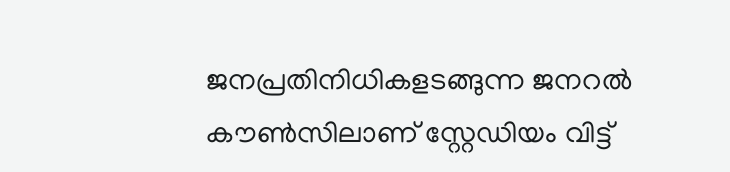ജനപ്രതിനിധികളടങ്ങുന്ന ജനറല്‍ കൗണ്‍സിലാണ് സ്റ്റേഡിയം വിട്ട്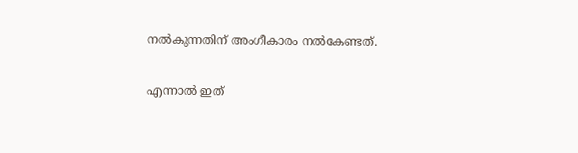നല്‍കുന്നതിന് അംഗീകാരം നല്‍കേണ്ടത്.

എന്നാല്‍ ഇത്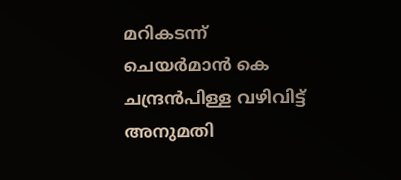മറികടന്ന് ചെയർമാൻ കെ ചന്ദ്രൻപിള്ള വഴിവിട്ട് അനുമതി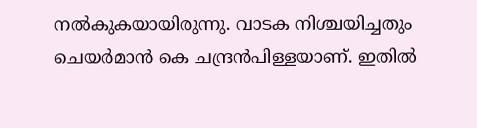നല്‍കുകയായിരുന്നു. വാടക നിശ്ചയിച്ചതും ചെയർമാൻ കെ ചന്ദ്രൻപിള്ളയാണ്. ഇതില്‍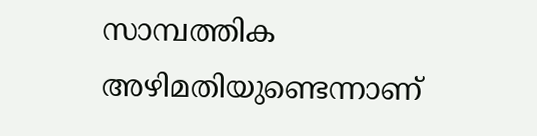സാമ്പത്തിക
അഴിമതിയുണ്ടെന്നാണ്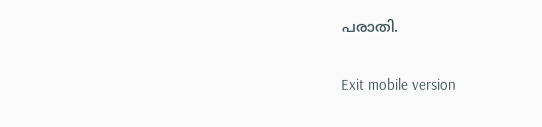പരാതി.

Exit mobile version